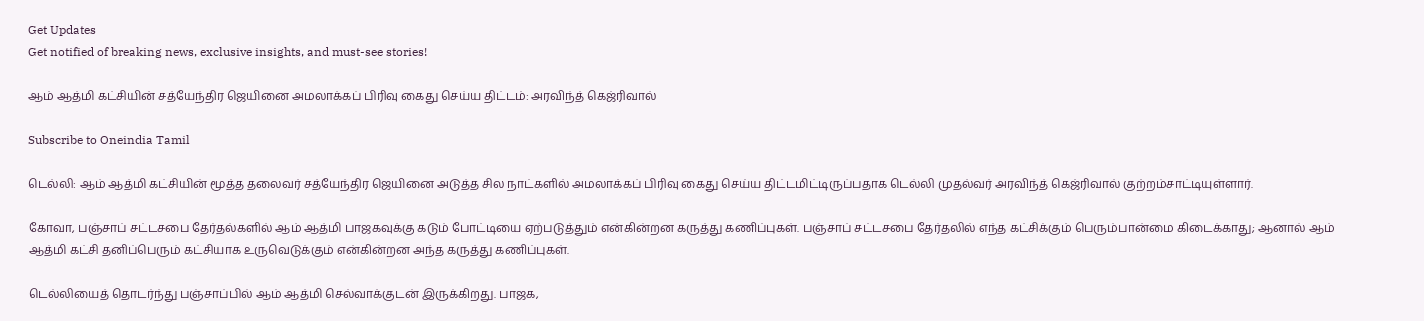Get Updates
Get notified of breaking news, exclusive insights, and must-see stories!

ஆம் ஆத்மி கட்சியின் சத்யேந்திர ஜெயினை அமலாக்கப் பிரிவு கைது செய்ய திட்டம்: அரவிந்த் கெஜ்ரிவால்

Subscribe to Oneindia Tamil

டெல்லி: ஆம் ஆத்மி கட்சியின் மூத்த தலைவர் சத்யேந்திர ஜெயினை அடுத்த சில நாட்களில் அமலாக்கப் பிரிவு கைது செய்ய திட்டமிட்டிருப்பதாக டெல்லி முதல்வர் அரவிந்த் கெஜ்ரிவால் குற்றம்சாட்டியுள்ளார்.

கோவா, பஞ்சாப் சட்டசபை தேர்தல்களில் ஆம் ஆத்மி பாஜகவுக்கு கடும் போட்டியை ஏற்படுத்தும் என்கின்றன கருத்து கணிப்புகள். பஞ்சாப் சட்டசபை தேர்தலில் எந்த கட்சிக்கும் பெரும்பான்மை கிடைக்காது; ஆனால் ஆம் ஆத்மி கட்சி தனிப்பெரும் கட்சியாக உருவெடுக்கும் என்கின்றன அந்த கருத்து கணிப்புகள்.

டெல்லியைத் தொடர்ந்து பஞ்சாப்பில் ஆம் ஆத்மி செல்வாக்குடன் இருக்கிறது. பாஜக,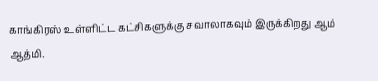காங்கிரஸ் உள்ளிட்ட கட்சிகளுக்கு சவாலாகவும் இருக்கிறது ஆம் ஆத்மி.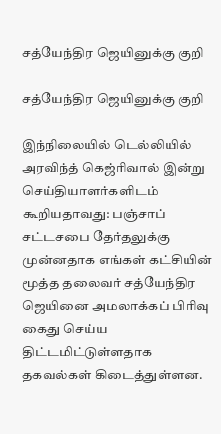சத்யேந்திர ஜெயினுக்கு குறி

சத்யேந்திர ஜெயினுக்கு குறி

இந்நிலையில் டெல்லியில் அரவிந்த் கெஜ்ரிவால் இன்று செய்தியாளர்களிடம் கூறியதாவது: பஞ்சாப் சட்டசபை தேர்தலுக்கு முன்னதாக எங்கள் கட்சியின் மூத்த தலைவர் சத்யேந்திர ஜெயினை அமலாக்கப் பிரிவு கைது செய்ய திட்டமிட்டுள்ளதாக தகவல்கள் கிடைத்துள்ளன.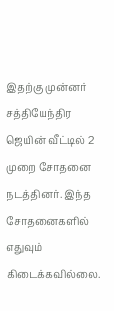இதற்கு முன்னர் சத்தியேந்திர ஜெயின் வீட்டில் 2 முறை சோதனை நடத்தினர். இந்த சோதனைகளில் எதுவும் கிடைக்கவில்லை.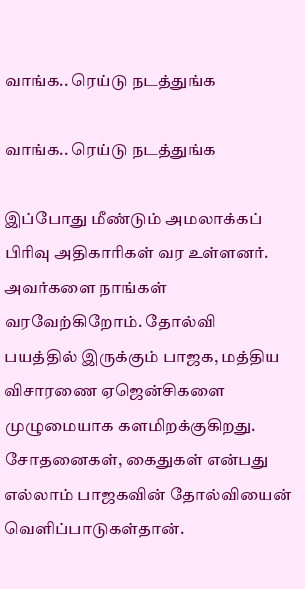வாங்க.. ரெய்டு நடத்துங்க

வாங்க.. ரெய்டு நடத்துங்க

இப்போது மீண்டும் அமலாக்கப் பிரிவு அதிகாரிகள் வர உள்ளனர். அவர்களை நாங்கள் வரவேற்கிறோம். தோல்வி பயத்தில் இருக்கும் பாஜக, மத்திய விசாரணை ஏஜென்சிகளை முழுமையாக களமிறக்குகிறது. சோதனைகள், கைதுகள் என்பது எல்லாம் பாஜகவின் தோல்வியைன் வெளிப்பாடுகள்தான்.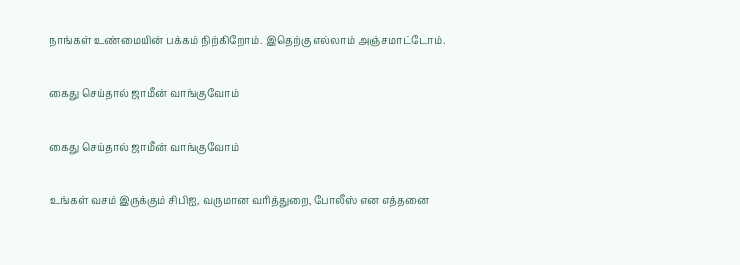நாங்கள் உண்மையின் பக்கம் நிற்கிறோம். இதெற்கு எல்லாம் அஞ்சமாட்டோம்.

கைது செய்தால் ஜாமீன் வாங்குவோம்

கைது செய்தால் ஜாமீன் வாங்குவோம்

உங்கள் வசம் இருக்கும் சிபிஐ, வருமான வரித்துறை, போலீஸ் என எத்தனை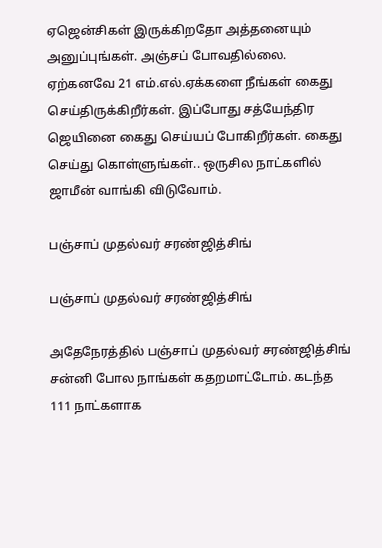ஏஜென்சிகள் இருக்கிறதோ அத்தனையும் அனுப்புங்கள். அஞ்சப் போவதில்லை. ஏற்கனவே 21 எம்.எல்.ஏக்களை நீங்கள் கைது செய்திருக்கிறீர்கள். இப்போது சத்யேந்திர ஜெயினை கைது செய்யப் போகிறீர்கள். கைது செய்து கொள்ளுங்கள்.. ஒருசில நாட்களில் ஜாமீன் வாங்கி விடுவோம்.

பஞ்சாப் முதல்வர் சரண்ஜித்சிங்

பஞ்சாப் முதல்வர் சரண்ஜித்சிங்

அதேநேரத்தில் பஞ்சாப் முதல்வர் சரண்ஜித்சிங் சன்னி போல நாங்கள் கதறமாட்டோம். கடந்த 111 நாட்களாக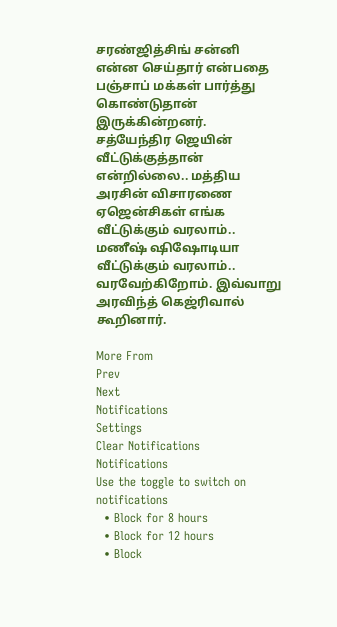சரண்ஜித்சிங் சன்னி என்ன செய்தார் என்பதை பஞ்சாப் மக்கள் பார்த்து கொண்டுதான் இருக்கின்றனர். சத்யேந்திர ஜெயின் வீட்டுக்குத்தான் என்றில்லை.. மத்திய அரசின் விசாரணை ஏஜென்சிகள் எங்க வீட்டுக்கும் வரலாம்.. மணீஷ் ஷிஷோடியா வீட்டுக்கும் வரலாம்.. வரவேற்கிறோம். இவ்வாறு அரவிந்த் கெஜ்ரிவால் கூறினார்.

More From
Prev
Next
Notifications
Settings
Clear Notifications
Notifications
Use the toggle to switch on notifications
  • Block for 8 hours
  • Block for 12 hours
  • Block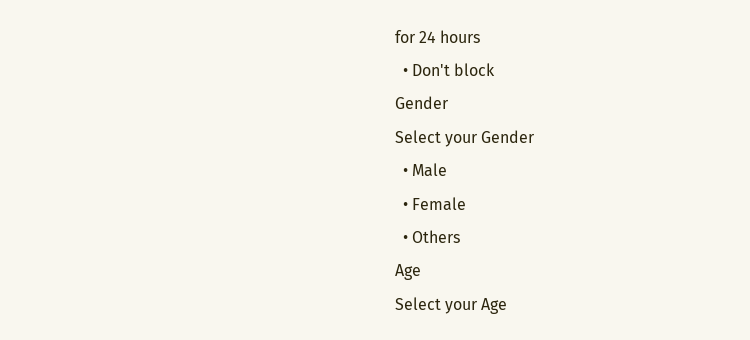for 24 hours
  • Don't block
Gender
Select your Gender
  • Male
  • Female
  • Others
Age
Select your Age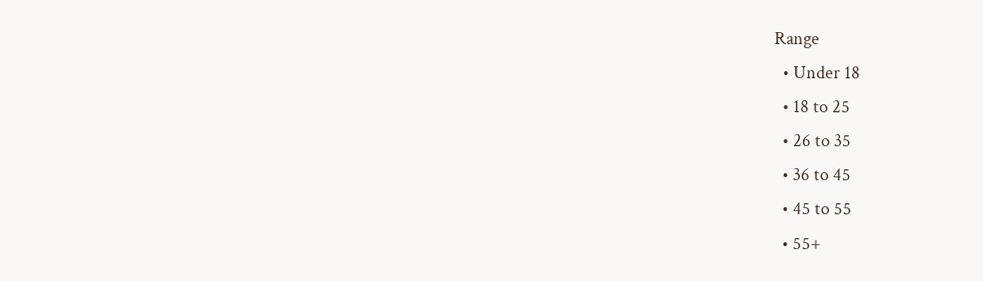Range
  • Under 18
  • 18 to 25
  • 26 to 35
  • 36 to 45
  • 45 to 55
  • 55+